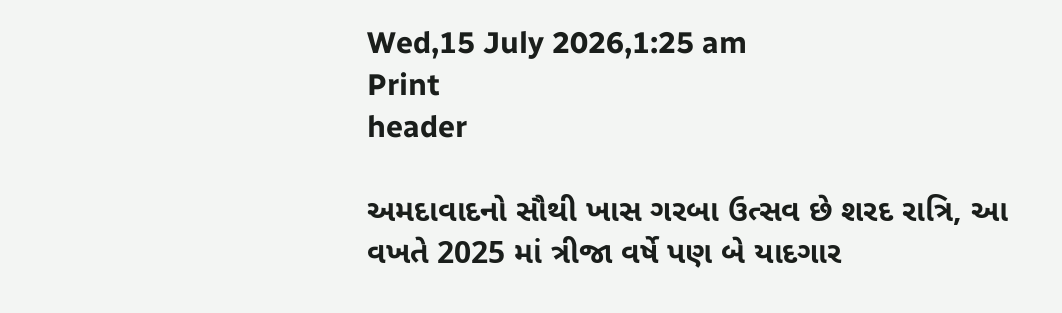Wed,15 July 2026,1:25 am
Print
header

અમદાવાદનો સૌથી ખાસ ગરબા ઉત્સવ છે શરદ રાત્રિ, આ વખતે 2025 માં ત્રીજા વર્ષે પણ બે યાદગાર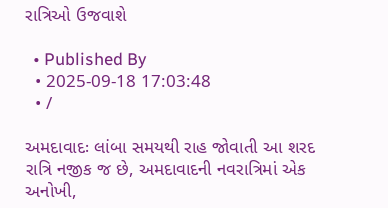રાત્રિઓ ઉજવાશે

  • Published By
  • 2025-09-18 17:03:48
  • /

અમદાવાદઃ લાંબા સમયથી રાહ જોવાતી આ શરદ રાત્રિ નજીક જ છે, અમદાવાદની નવરાત્રિમાં એક અનોખી,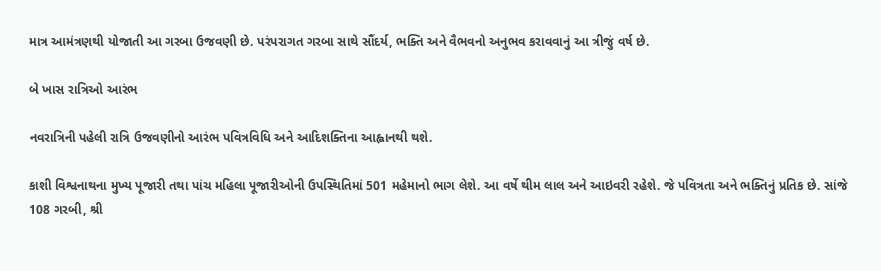માત્ર આમંત્રણથી યોજાતી આ ગરબા ઉજવણી છે. પરંપરાગત ગરબા સાથે સૌંદર્ય, ભક્તિ અને વૈભવનો અનુભવ કરાવવાનું આ ત્રીજું વર્ષ છે.

બે ખાસ રાત્રિઓ આરંભ

નવરાત્રિની પહેલી રાત્રિ ઉજવણીનો આરંભ પવિત્રવિધિ અને આદિશક્તિના આહ્વાનથી થશે.

કાશી વિશ્વનાથના મુખ્ય પૂજારી તથા પાંચ મહિલા પૂજારીઓની ઉપસ્થિતિમાં 501 મહેમાનો ભાગ લેશે. આ વર્ષે થીમ લાલ અને આઇવરી રહેશે. જે પવિત્રતા અને ભક્તિનું પ્રતિક છે. સાંજે 108 ગરબી, શ્રી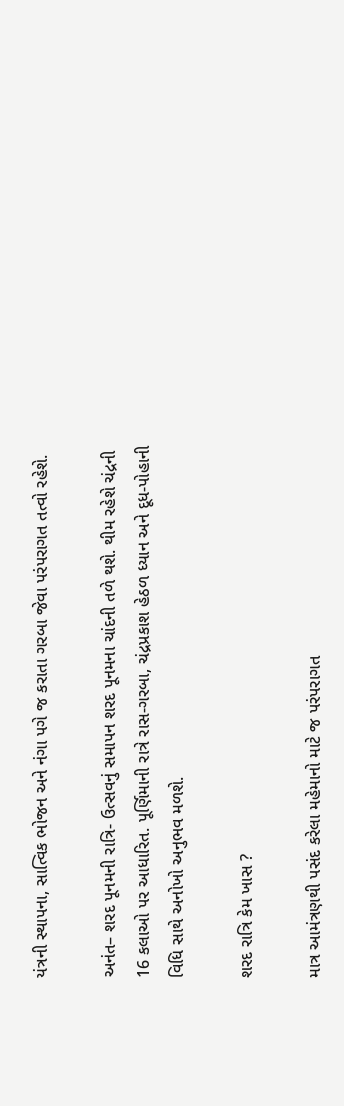યંત્રની સ્થાપના, સાત્વિક ભોજન અને નંગા પગે જ કરાતા ગરબા જેવા પરંપરાગત તત્વો રહેશે.

અનંત– શરદ પૂનમની રાત્રિ- ઉત્સવનું સમાપન શરદ પૂનમના ચાંદની તળે થશે. થીમ રહેશે ચંદ્રની 16 કલાઓ પર આધારિત. પૂર્ણિમાની રાત્રે રાસ-ગરબા, ચંદ્રપ્રકાશ હેઠળ ધ્યાન અને દૂધ-પોહાની વિધિ સાથે અનોખો અનુભવ મળશે.

શરદ રાત્રિ કેમ ખાસ ?

માત્ર આમંત્રણથી પસંદ કરેલા મહેમાનો માટે જ પરંપરાગત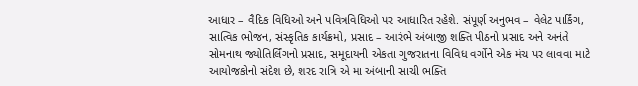આધાર – વૈદિક વિધિઓ અને પવિત્રવિધિઓ પર આધારિત રહેશે. સંપૂર્ણ અનુભવ – વેલેટ પાર્કિંગ, સાત્વિક ભોજન, સંસ્કૃતિક કાર્યક્રમો, પ્રસાદ – આરંભે અંબાજી શક્તિ પીઠનો પ્રસાદ અને અનંતે સોમનાથ જ્યોતિર્લિંગનો પ્રસાદ, સમૂદાયની એકતા ગુજરાતના વિવિધ વર્ગોને એક મંચ પર લાવવા માટે આયોજકોનો સંદેશ છે, શરદ રાત્રિ એ મા અંબાની સાચી ભક્તિ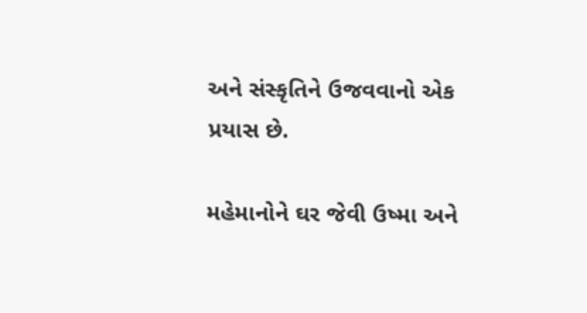અને સંસ્કૃતિને ઉજવવાનો એક પ્રયાસ છે.

મહેમાનોને ઘર જેવી ઉષ્મા અને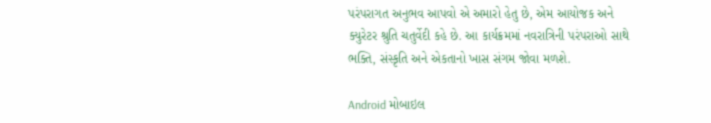પરંપરાગત અનુભવ આપવો એ અમારો હેતુ છે, એમ આયોજક અને ક્યુરેટર શ્રુતિ ચતુર્વેદી કહે છે. આ કાર્યક્રમમાં નવરાત્રિની પરંપરાઓ સાથે ભક્તિ, સંસ્કૃતિ અને એકતાનો ખાસ સંગમ જોવા મળશે.

Android મોબાઇલ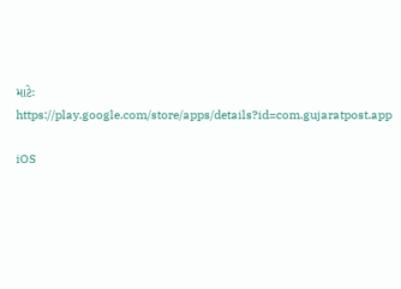માટેઃ https://play.google.com/store/apps/details?id=com.gujaratpost.app

iOS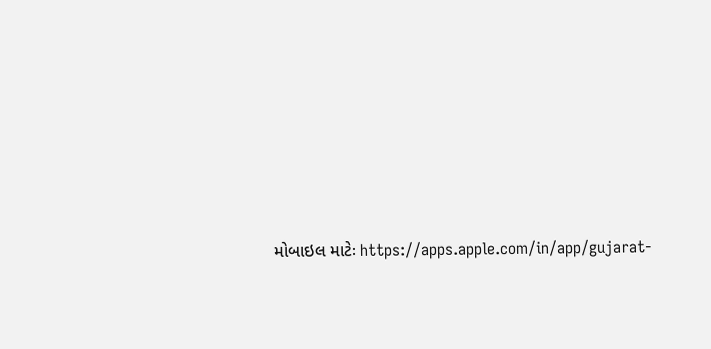મોબાઇલ માટેઃ https://apps.apple.com/in/app/gujarat-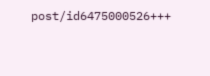post/id6475000526+++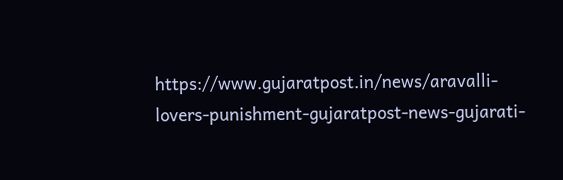https://www.gujaratpost.in/news/aravalli-lovers-punishment-gujaratpost-news-gujarati-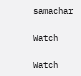samachar

Watch

Watch